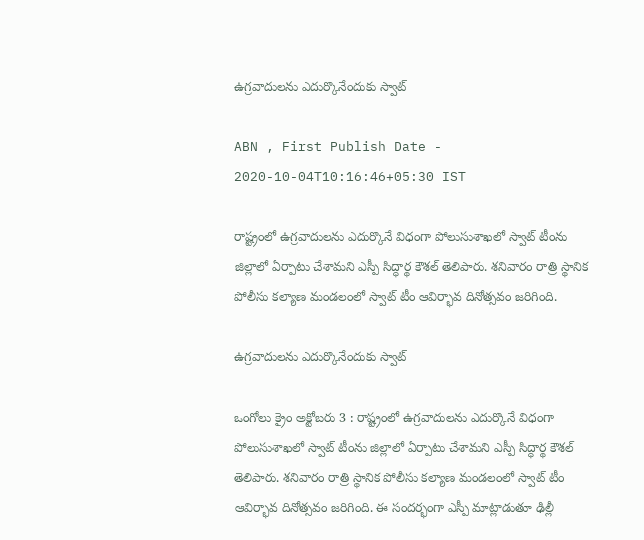ఉగ్రవాదులను ఎదుర్కొనేందుకు స్వాట్‌

ABN , First Publish Date - 2020-10-04T10:16:46+05:30 IST

రాష్ట్రంలో ఉగ్రవాదులను ఎదుర్కొనే విధంగా పోలుసుశాఖలో స్వాట్‌ టీంను జిల్లాలో ఏర్పాటు చేశామని ఎస్పీ సిద్ధార్థ కౌశల్‌ తెలిపారు. శనివారం రాత్రి స్థానిక పోలీసు కల్యాణ మండలంలో స్వాట్‌ టీం ఆవిర్భావ దినోత్సవం జరిగింది.

ఉగ్రవాదులను ఎదుర్కొనేందుకు స్వాట్‌

ఒంగోలు క్రైం అక్టోబరు 3 : రాష్ట్రంలో ఉగ్రవాదులను ఎదుర్కొనే విధంగా పోలుసుశాఖలో స్వాట్‌ టీంను జిల్లాలో ఏర్పాటు చేశామని ఎస్పీ సిద్ధార్థ కౌశల్‌ తెలిపారు. శనివారం రాత్రి స్థానిక పోలీసు కల్యాణ మండలంలో స్వాట్‌ టీం ఆవిర్భావ దినోత్సవం జరిగింది. ఈ సందర్భంగా ఎస్పీ మాట్లాడుతూ ఢిల్లీ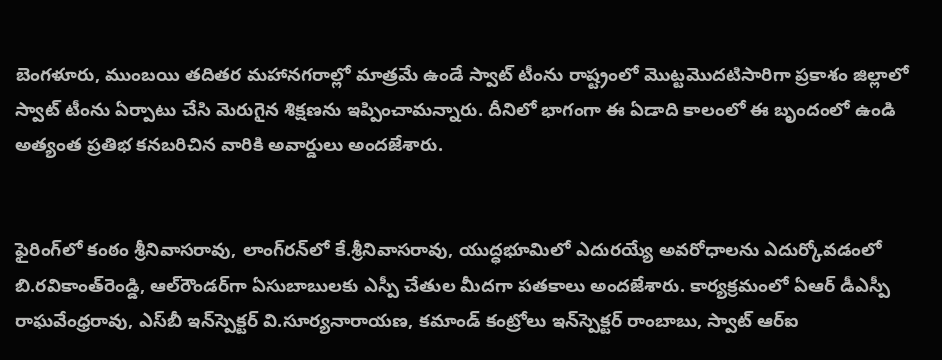బెంగళూరు, ముంబయి తదితర మహానగరాల్లో మాత్రమే ఉండే స్వాట్‌ టీంను రాష్ట్రంలో మొట్టమొదటిసారిగా ప్రకాశం జిల్లాలో స్వాట్‌ టీంను ఏర్పాటు చేసి మెరుగైన శిక్షణను ఇప్పించామన్నారు. దీనిలో భాగంగా ఈ ఏడాది కాలంలో ఈ బృందంలో ఉండి అత్యంత ప్రతిభ కనబరిచిన వారికి అవార్డులు అందజేశారు.


ఫైరింగ్‌లో కంఠం శ్రీనివాసరావు, లాంగ్‌రన్‌లో కే.శ్రీనివాసరావు, యుద్ధభూమిలో ఎదురయ్యే అవరోధాలను ఎదుర్కోవడంలో బి.రవికాంత్‌రెండ్డి, ఆల్‌రౌండర్‌గా ఏసుబాబులకు ఎస్పీ చేతుల మీదగా పతకాలు అందజేశారు. కార్యక్రమంలో ఏఆర్‌ డీఎస్పీ రాఘవేంధ్రరావు, ఎస్‌బీ ఇన్‌స్పెక్టర్‌ వి.సూర్యనారాయణ, కమాండ్‌ కంట్రోలు ఇన్‌స్పెక్టర్‌ రాంబాబు, స్వాట్‌ ఆర్‌ఐ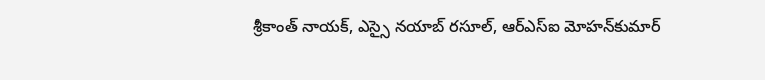శ్రీకాంత్‌ నాయక్‌, ఎస్సై నయాబ్‌ రసూల్‌, ఆర్‌ఎస్‌ఐ మోహన్‌కుమార్‌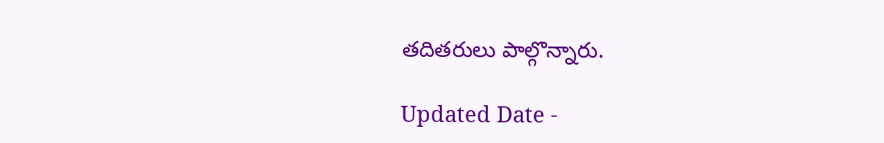తదితరులు పాల్గొన్నారు.

Updated Date -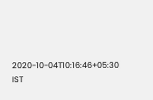2020-10-04T10:16:46+05:30 IST